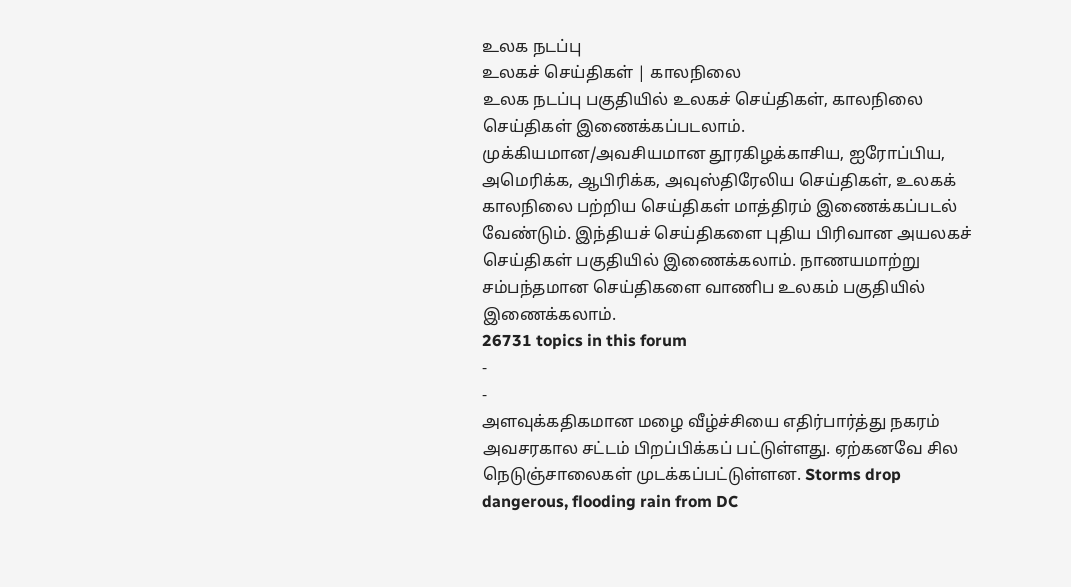உலக நடப்பு
உலகச் செய்திகள் | காலநிலை
உலக நடப்பு பகுதியில் உலகச் செய்திகள், காலநிலை செய்திகள் இணைக்கப்படலாம்.
முக்கியமான/அவசியமான தூரகிழக்காசிய, ஐரோப்பிய, அமெரிக்க, ஆபிரிக்க, அவுஸ்திரேலிய செய்திகள், உலகக் காலநிலை பற்றிய செய்திகள் மாத்திரம் இணைக்கப்படல் வேண்டும். இந்தியச் செய்திகளை புதிய பிரிவான அயலகச் செய்திகள் பகுதியில் இணைக்கலாம். நாணயமாற்று சம்பந்தமான செய்திகளை வாணிப உலகம் பகுதியில் இணைக்கலாம்.
26731 topics in this forum
-
-
அளவுக்கதிகமான மழை வீழ்ச்சியை எதிர்பார்த்து நகரம் அவசரகால சட்டம் பிறப்பிக்கப் பட்டுள்ளது. ஏற்கனவே சில நெடுஞ்சாலைகள் முடக்கப்பட்டுள்ளன. Storms drop dangerous, flooding rain from DC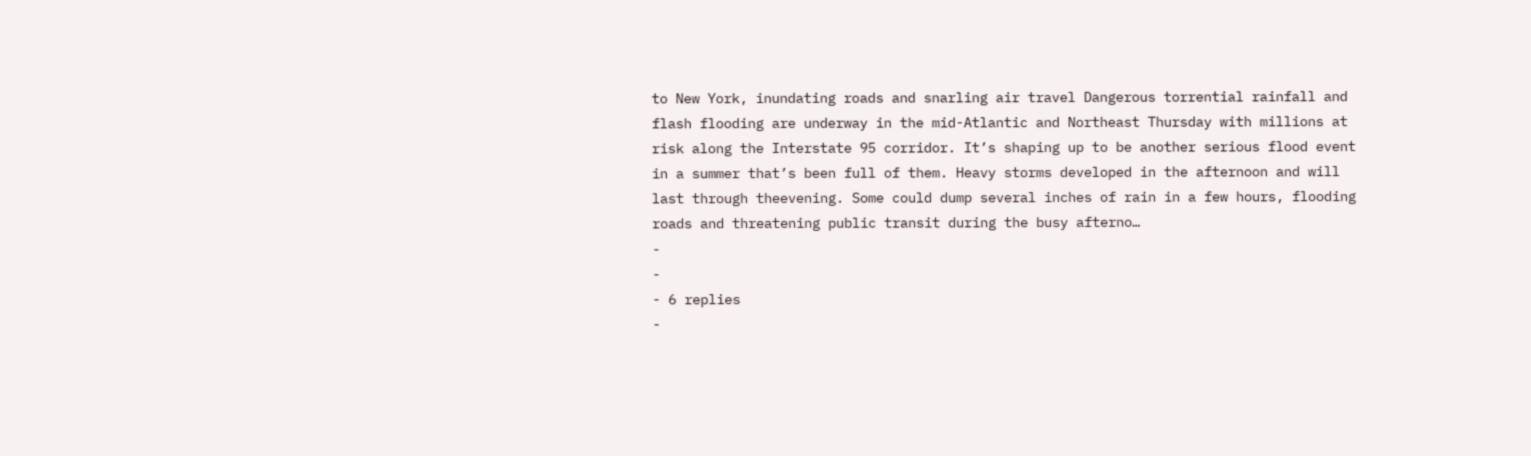to New York, inundating roads and snarling air travel Dangerous torrential rainfall and flash flooding are underway in the mid-Atlantic and Northeast Thursday with millions at risk along the Interstate 95 corridor. It’s shaping up to be another serious flood event in a summer that’s been full of them. Heavy storms developed in the afternoon and will last through theevening. Some could dump several inches of rain in a few hours, flooding roads and threatening public transit during the busy afterno…
-
-
- 6 replies
-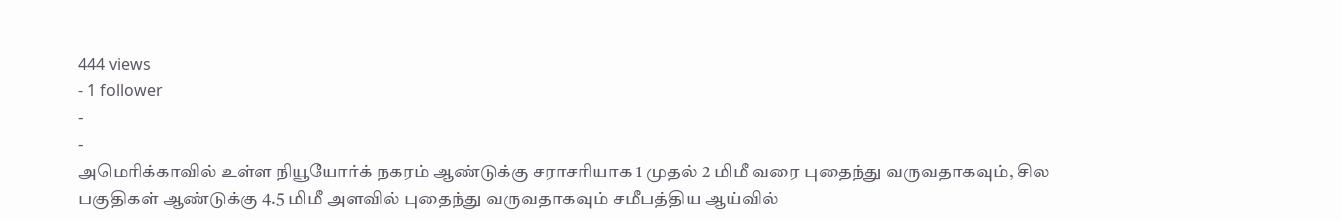444 views
- 1 follower
-
-
அமெரிக்காவில் உள்ள நியூயோர்க் நகரம் ஆண்டுக்கு சராசரியாக 1 முதல் 2 மிமீ வரை புதைந்து வருவதாகவும், சில பகுதிகள் ஆண்டுக்கு 4.5 மிமீ அளவில் புதைந்து வருவதாகவும் சமீபத்திய ஆய்வில்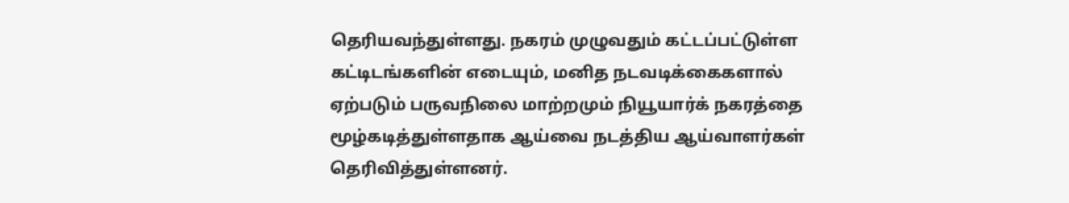தெரியவந்துள்ளது. நகரம் முழுவதும் கட்டப்பட்டுள்ள கட்டிடங்களின் எடையும், மனித நடவடிக்கைகளால் ஏற்படும் பருவநிலை மாற்றமும் நியூயார்க் நகரத்தை மூழ்கடித்துள்ளதாக ஆய்வை நடத்திய ஆய்வாளர்கள் தெரிவித்துள்ளனர்.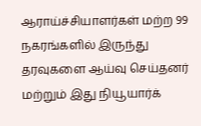ஆராய்ச்சியாளர்கள் மற்ற 99 நகரங்களில் இருந்து தரவுகளை ஆய்வு செய்தனர் மற்றும் இது நியூயார்க்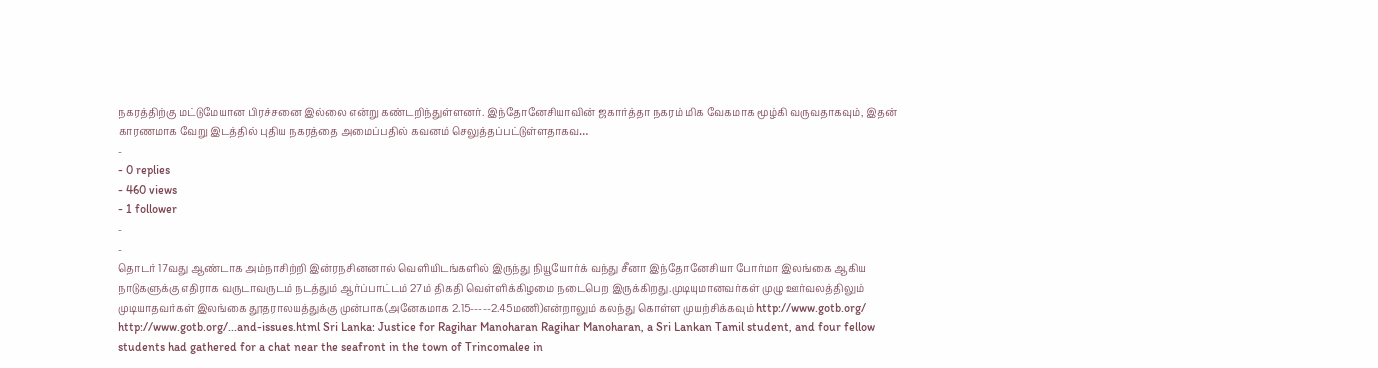நகரத்திற்கு மட்டுமேயான பிரச்சனை இல்லை என்று கண்டறிந்துள்ளனர். இந்தோனேசியாவின் ஜகார்த்தா நகரம் மிக வேகமாக மூழ்கி வருவதாகவும், இதன் காரணமாக வேறு இடத்தில் புதிய நகரத்தை அமைப்பதில் கவனம் செலுத்தப்பட்டுள்ளதாகவ…
-
- 0 replies
- 460 views
- 1 follower
-
-
தொடர் 17வது ஆண்டாக அம்நாசிற்றி இன்ரநசினனால் வெளியிடங்களில் இருந்து நியூயோர்க் வந்து சீனா இந்தோனேசியா போர்மா இலங்கை ஆகிய நாடுகளுக்கு எதிராக வருடாவருடம் நடத்தும் ஆர்ப்பாட்டம் 27ம் திகதி வெள்ளிக்கிழமை நடைபெற இருக்கிறது.முடியுமானவர்கள் முழு ஊர்வலத்திலும் முடியாதவர்கள் இலங்கை தூதராலயத்துக்கு முன்பாக(அனேகமாக 2.15-----2.45மணி)என்றாலும் கலந்து கொள்ள முயற்சிக்கவும் http://www.gotb.org/ http://www.gotb.org/...and-issues.html Sri Lanka: Justice for Ragihar Manoharan Ragihar Manoharan, a Sri Lankan Tamil student, and four fellow students had gathered for a chat near the seafront in the town of Trincomalee in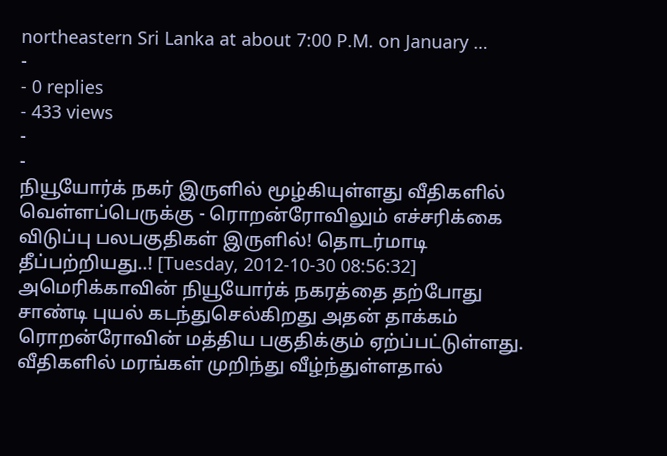northeastern Sri Lanka at about 7:00 P.M. on January …
-
- 0 replies
- 433 views
-
-
நியூயோர்க் நகர் இருளில் மூழ்கியுள்ளது வீதிகளில் வெள்ளப்பெருக்கு - ரொறன்ரோவிலும் எச்சரிக்கை விடுப்பு பலபகுதிகள் இருளில்! தொடர்மாடி தீப்பற்றியது..! [Tuesday, 2012-10-30 08:56:32] அமெரிக்காவின் நியூயோர்க் நகரத்தை தற்போது சாண்டி புயல் கடந்துசெல்கிறது அதன் தாக்கம் ரொறன்ரோவின் மத்திய பகுதிக்கும் ஏற்ப்பட்டுள்ளது. வீதிகளில் மரங்கள் முறிந்து வீழ்ந்துள்ளதால்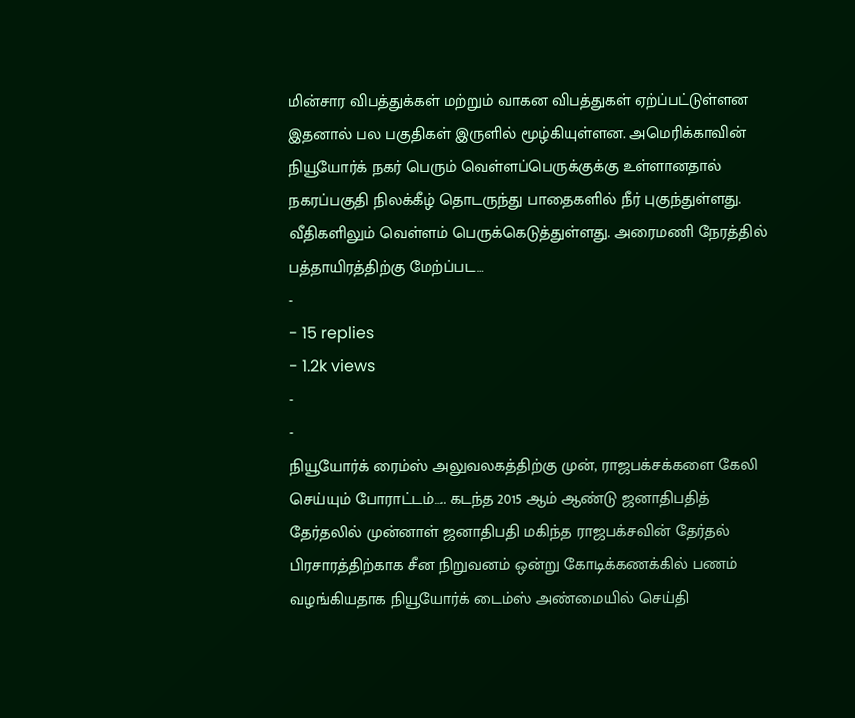மின்சார விபத்துக்கள் மற்றும் வாகன விபத்துகள் ஏற்ப்பட்டுள்ளன இதனால் பல பகுதிகள் இருளில் மூழ்கியுள்ளன. அமெரிக்காவின் நியூயோர்க் நகர் பெரும் வெள்ளப்பெருக்குக்கு உள்ளானதால் நகரப்பகுதி நிலக்கீழ் தொடருந்து பாதைகளில் நீர் புகுந்துள்ளது. வீதிகளிலும் வெள்ளம் பெருக்கெடுத்துள்ளது. அரைமணி நேரத்தில் பத்தாயிரத்திற்கு மேற்ப்பட…
-
- 15 replies
- 1.2k views
-
-
நியூயோர்க் ரைம்ஸ் அலுவலகத்திற்கு முன், ராஜபக்சக்களை கேலி செய்யும் போராட்டம்….. கடந்த 2015 ஆம் ஆண்டு ஜனாதிபதித் தேர்தலில் முன்னாள் ஜனாதிபதி மகிந்த ராஜபக்சவின் தேர்தல் பிரசாரத்திற்காக சீன நிறுவனம் ஒன்று கோடிக்கணக்கில் பணம் வழங்கியதாக நியூயோர்க் டைம்ஸ் அண்மையில் செய்தி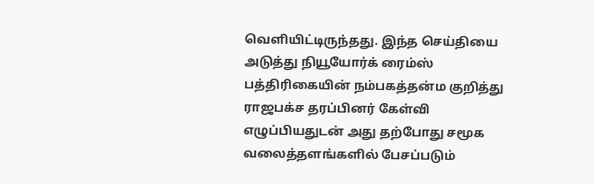வெளியிட்டிருந்தது. இந்த செய்தியை அடுத்து நியூயோர்க் ரைம்ஸ் பத்திரிகையின் நம்பகத்தன்ம குறித்து ராஜபக்ச தரப்பினர் கேள்வி எழுப்பியதுடன் அது தற்போது சமூக வலைத்தளங்களில் பேசப்படும்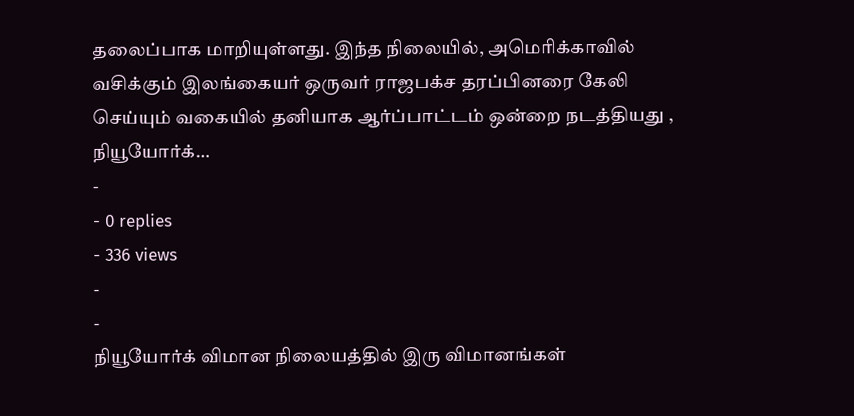தலைப்பாக மாறியுள்ளது. இந்த நிலையில், அமெரிக்காவில் வசிக்கும் இலங்கையர் ஒருவர் ராஜபக்ச தரப்பினரை கேலி செய்யும் வகையில் தனியாக ஆர்ப்பாட்டம் ஒன்றை நடத்தியது , நியூயோர்க்…
-
- 0 replies
- 336 views
-
-
நியூயோர்க் விமான நிலையத்தில் இரு விமானங்கள்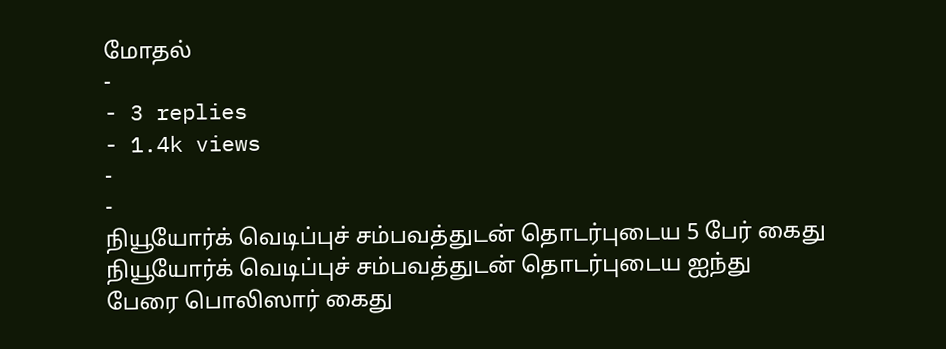மோதல்
-
- 3 replies
- 1.4k views
-
-
நியூயோர்க் வெடிப்புச் சம்பவத்துடன் தொடர்புடைய 5 பேர் கைது நியூயோர்க் வெடிப்புச் சம்பவத்துடன் தொடர்புடைய ஐந்து பேரை பொலிஸார் கைது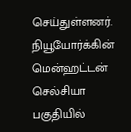செய்துள்ளனர். நியூயோர்க்கின் மென்ஹட்டன் செல்சியா பகுதியில்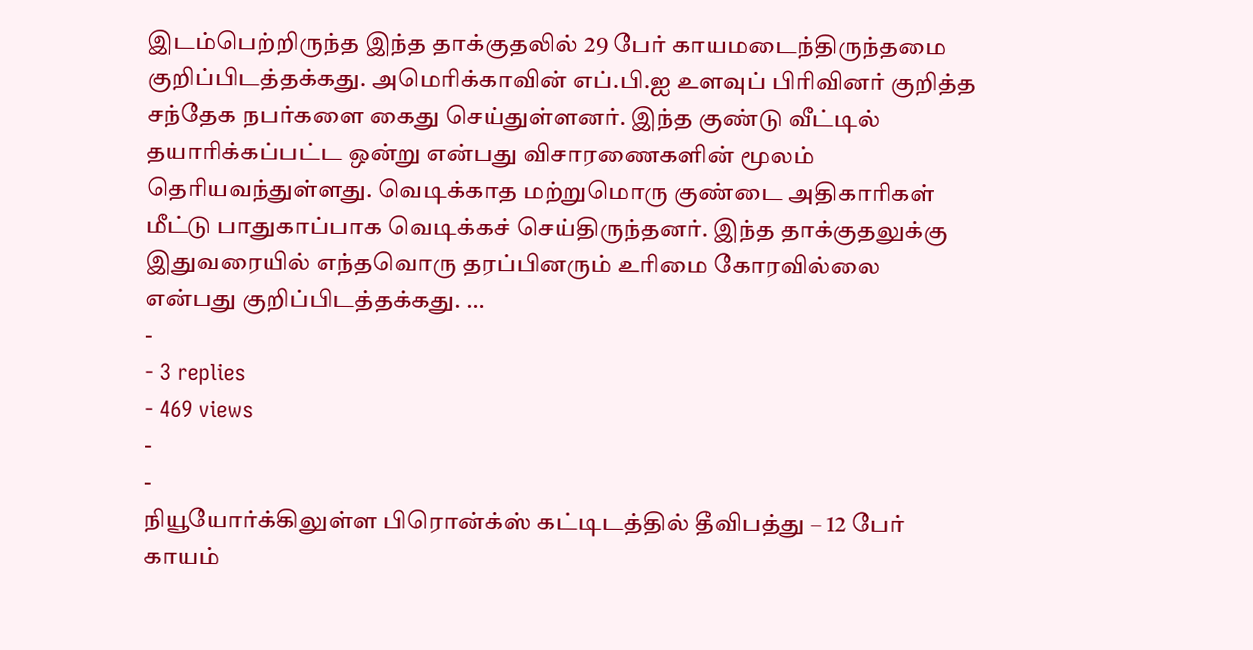இடம்பெற்றிருந்த இந்த தாக்குதலில் 29 பேர் காயமடைந்திருந்தமை குறிப்பிடத்தக்கது. அமெரிக்காவின் எப்.பி.ஐ உளவுப் பிரிவினர் குறித்த சந்தேக நபர்களை கைது செய்துள்ளனர். இந்த குண்டு வீட்டில் தயாரிக்கப்பட்ட ஒன்று என்பது விசாரணைகளின் மூலம் தெரியவந்துள்ளது. வெடிக்காத மற்றுமொரு குண்டை அதிகாரிகள் மீட்டு பாதுகாப்பாக வெடிக்கச் செய்திருந்தனர். இந்த தாக்குதலுக்கு இதுவரையில் எந்தவொரு தரப்பினரும் உரிமை கோரவில்லை என்பது குறிப்பிடத்தக்கது. …
-
- 3 replies
- 469 views
-
-
நியூயோர்க்கிலுள்ள பிரொன்க்ஸ் கட்டிடத்தில் தீவிபத்து – 12 பேர் காயம்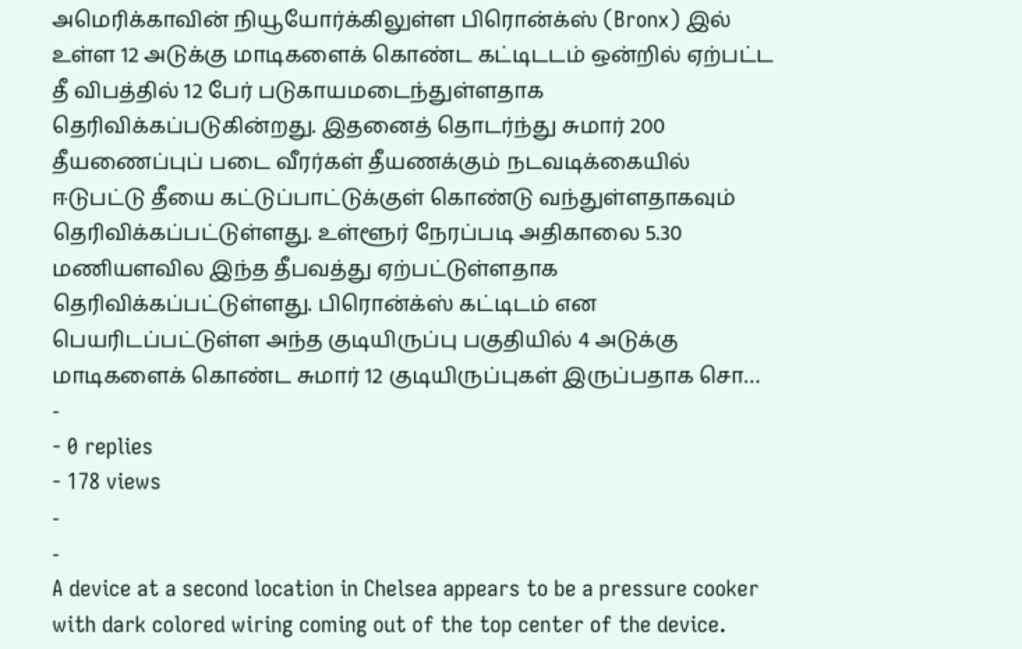அமெரிக்காவின் நியூயோர்க்கிலுள்ள பிரொன்க்ஸ் (Bronx) இல் உள்ள 12 அடுக்கு மாடிகளைக் கொண்ட கட்டிடடம் ஒன்றில் ஏற்பட்ட தீ விபத்தில் 12 பேர் படுகாயமடைந்துள்ளதாக தெரிவிக்கப்படுகின்றது. இதனைத் தொடர்ந்து சுமார் 200 தீயணைப்புப் படை வீரர்கள் தீயணக்கும் நடவடிக்கையில் ஈடுபட்டு தீயை கட்டுப்பாட்டுக்குள் கொண்டு வந்துள்ளதாகவும் தெரிவிக்கப்பட்டுள்ளது. உள்ளூர் நேரப்படி அதிகாலை 5.30 மணியளவில இந்த தீபவத்து ஏற்பட்டுள்ளதாக தெரிவிக்கப்பட்டுள்ளது. பிரொன்க்ஸ் கட்டிடம் என பெயரிடப்பட்டுள்ள அந்த குடியிருப்பு பகுதியில் 4 அடுக்கு மாடிகளைக் கொண்ட சுமார் 12 குடியிருப்புகள் இருப்பதாக சொ…
-
- 0 replies
- 178 views
-
-
A device at a second location in Chelsea appears to be a pressure cooker with dark colored wiring coming out of the top center of the device.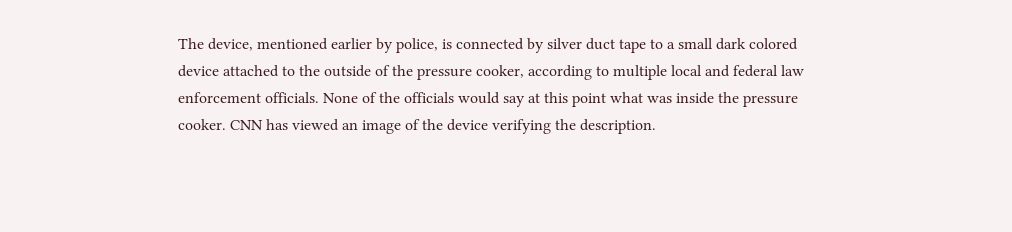The device, mentioned earlier by police, is connected by silver duct tape to a small dark colored device attached to the outside of the pressure cooker, according to multiple local and federal law enforcement officials. None of the officials would say at this point what was inside the pressure cooker. CNN has viewed an image of the device verifying the description.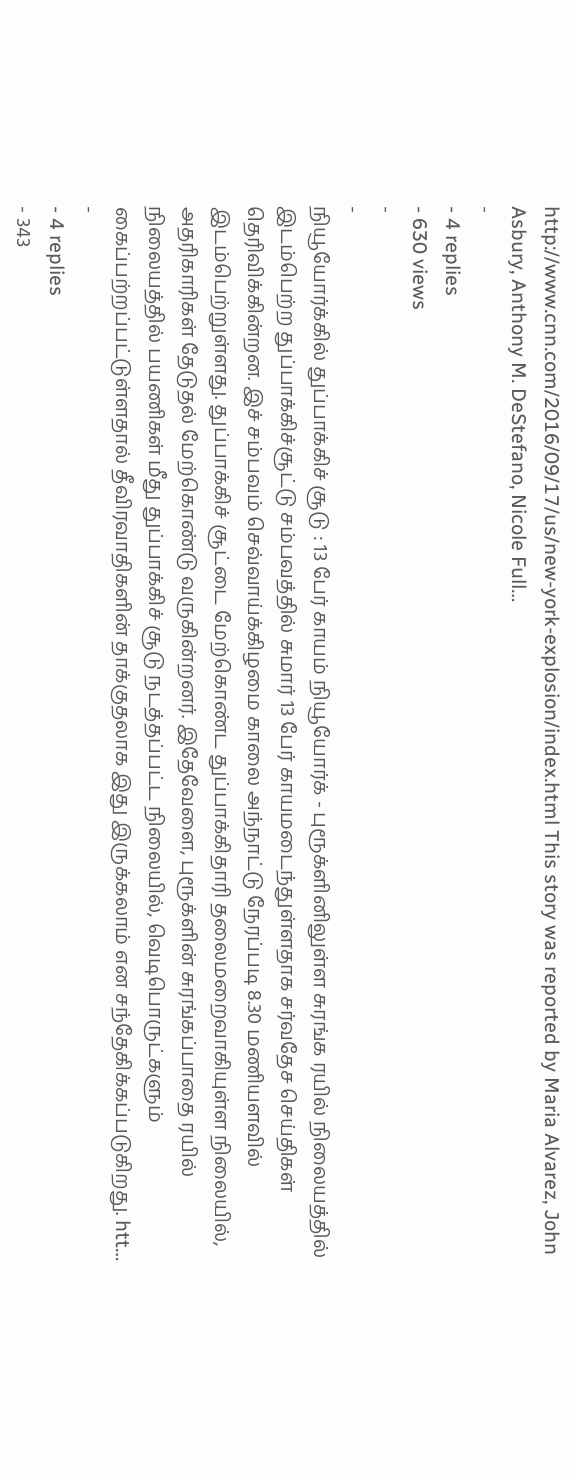http://www.cnn.com/2016/09/17/us/new-york-explosion/index.html This story was reported by Maria Alvarez, John Asbury, Anthony M. DeStefano, Nicole Full…
-
- 4 replies
- 630 views
-
-
நியூயோர்க்கில் துப்பாக்கிச் சூடு : 13 பேர் காயம் நியூயோர்க் - புரூக்ளினிலுள்ள சுரங்க ரயில் நிலையத்தில் இடம்பெற்ற துப்பாக்கிச்சூட்டு சம்பவத்தில் சுமார் 13 பேர் காயமடைந்துள்ளதாக சர்வதேச செய்திகள் தெரிவிக்கின்றன. இச் சம்பவம் செவ்வாய்க்கிழமை காலை அந்நாட்டு நேரப்படி 8.30 மணியளவில் இடம்பெற்றுள்ளது. துப்பாக்கிச் சூட்டை மேற்கொண்ட துப்பாக்கிதாரி தலைமறைவாகியுள்ள நிலையில், அதரிகாரிகள் தேடுதல் மேற்கொண்டு வருகின்றனர். இதேவேளை, புரூக்ளின் சுரங்கப்பாதை ரயில் நிலையத்தில் பயணிகள் மீது துப்பாக்கிச் சூடு நடத்தப்பட்ட நிலையில், வெடிபொருட்களும் கைப்பற்றப்பட்டுள்ளதால் தீவிரவாதிகளின் தாக்குதலாக இது இருக்கலாம் என சந்தேகிக்கப்படுகிறது. htt…
-
- 4 replies
- 343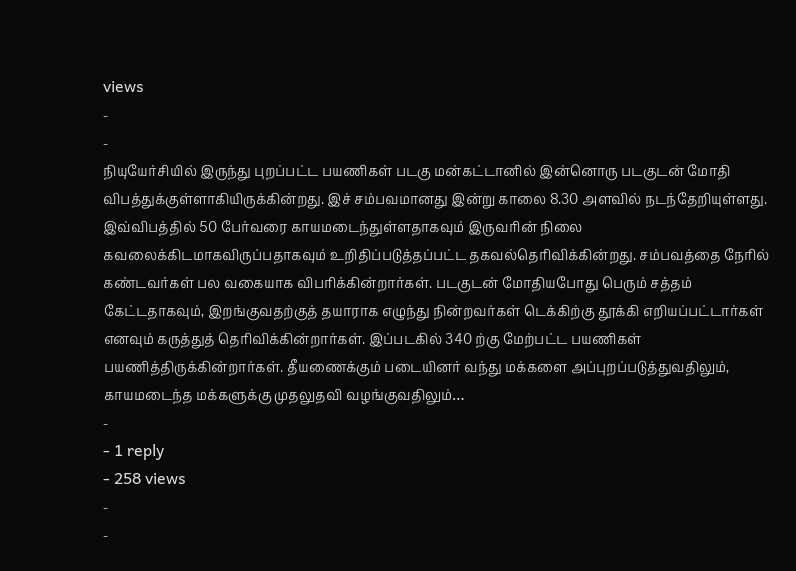views
-
-
நியுயேர்சியில் இருந்து புறப்பட்ட பயணிகள் படகு மன்கட்டானில் இன்னொரு படகுடன் மோதி விபத்துக்குள்ளாகியிருக்கின்றது. இச் சம்பவமானது இன்று காலை 8.30 அளவில் நடந்தேறியுள்ளது. இவ்விபத்தில் 50 பேர்வரை காயமடைந்துள்ளதாகவும் இருவரின் நிலை கவலைக்கிடமாகவிருப்பதாகவும் உறிதிப்படுத்தப்பட்ட தகவல்தெரிவிக்கின்றது. சம்பவத்தை நேரில் கண்டவர்கள் பல வகையாக விபரிக்கின்றார்கள். படகுடன் மோதியபோது பெரும் சத்தம் கேட்டதாகவும், இறங்குவதற்குத் தயாராக எழுந்து நின்றவர்கள் டெக்கிற்கு தூக்கி எறியப்பட்டார்கள் எனவும் கருத்துத் தெரிவிக்கின்றார்கள். இப்படகில் 340 ற்கு மேற்பட்ட பயணிகள் பயணித்திருக்கின்றார்கள். தீயணைக்கும் படையினர் வந்து மக்களை அப்புறப்படுத்துவதிலும், காயமடைந்த மக்களுக்கு முதலுதவி வழங்குவதிலும்…
-
- 1 reply
- 258 views
-
-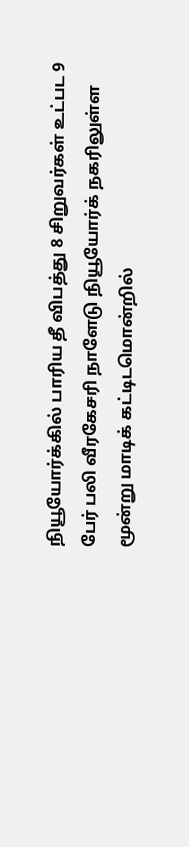நியூயோர்க்கில் பாரிய தீ விபத்து 8 சிறுவர்கள் உட்பட 9 பேர் பலி வீரகேசரி நாளேடு நியூயோர்க் நகரிலுள்ள மூன்று மாடிக் கட்டிடமொன்றில்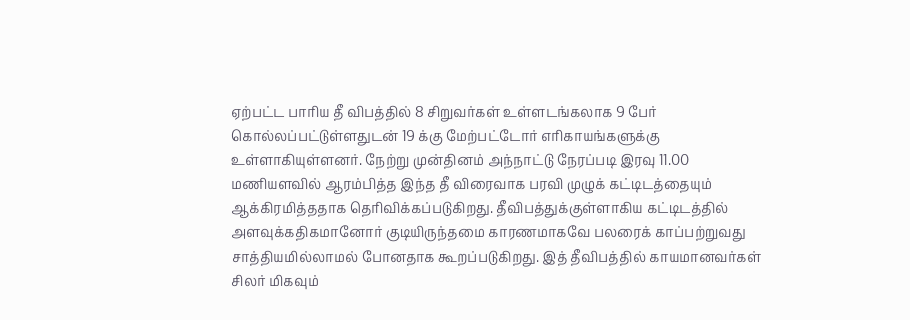ஏற்பட்ட பாரிய தீ விபத்தில் 8 சிறுவர்கள் உள்ளடங்கலாக 9 பேர் கொல்லப்பட்டுள்ளதுடன் 19 க்கு மேற்பட்டோர் எரிகாயங்களுக்கு உள்ளாகியுள்ளனர். நேற்று முன்தினம் அந்நாட்டு நேரப்படி இரவு 11.00 மணியளவில் ஆரம்பித்த இந்த தீ விரைவாக பரவி முழுக் கட்டிடத்தையும் ஆக்கிரமித்ததாக தெரிவிக்கப்படுகிறது. தீவிபத்துக்குள்ளாகிய கட்டிடத்தில் அளவுக்கதிகமானோர் குடியிருந்தமை காரணமாகவே பலரைக் காப்பற்றுவது சாத்தியமில்லாமல் போனதாக கூறப்படுகிறது. இத் தீவிபத்தில் காயமானவர்கள் சிலர் மிகவும்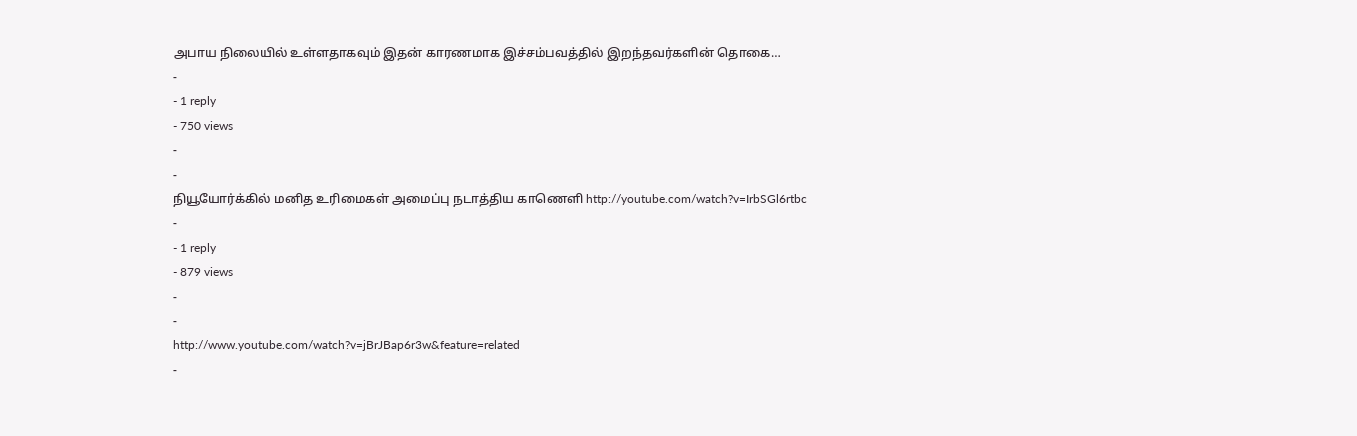அபாய நிலையில் உள்ளதாகவும் இதன் காரணமாக இச்சம்பவத்தில் இறந்தவர்களின் தொகை…
-
- 1 reply
- 750 views
-
-
நியூயோர்க்கில் மனித உரிமைகள் அமைப்பு நடாத்திய காணெளி http://youtube.com/watch?v=IrbSGl6rtbc
-
- 1 reply
- 879 views
-
-
http://www.youtube.com/watch?v=jBrJBap6r3w&feature=related
-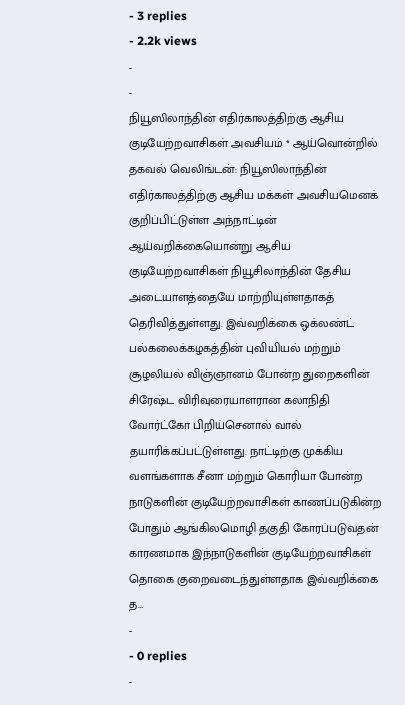- 3 replies
- 2.2k views
-
-
நியூஸிலாந்தின் எதிர்காலத்திற்கு ஆசிய குடியேற்றவாசிகள் அவசியம் * ஆய்வொன்றில் தகவல் வெலிங்டன்: நியூஸிலாந்தின் எதிர்காலத்திற்கு ஆசிய மக்கள் அவசியமெனக் குறிப்பிட்டுள்ள அந்நாட்டின் ஆய்வறிக்கையொன்று ஆசிய குடியேற்றவாசிகள் நியூசிலாந்தின் தேசிய அடையாளத்தையே மாற்றியுள்ளதாகத் தெரிவித்துள்ளது. இவ்வறிக்கை ஒக்லண்ட் பல்கலைக்கழகத்தின் புவியியல் மற்றும் சூழலியல் விஞ்ஞானம் போன்ற துறைகளின் சிரேஷ்ட விரிவுரையாளரான கலாநிதி வோர்ட்கோ பிறிய்செனால் வால் தயாரிக்கப்பட்டுள்ளது. நாட்டிற்கு முக்கிய வளங்களாக சீனா மற்றும் கொரியா போன்ற நாடுகளின் குடியேற்றவாசிகள் காணப்படுகின்ற போதும் ஆங்கிலமொழி தகுதி கோரப்படுவதன் காரணமாக இந்நாடுகளின் குடியேற்றவாசிகள் தொகை குறைவடைந்துள்ளதாக இவ்வறிக்கை த…
-
- 0 replies
-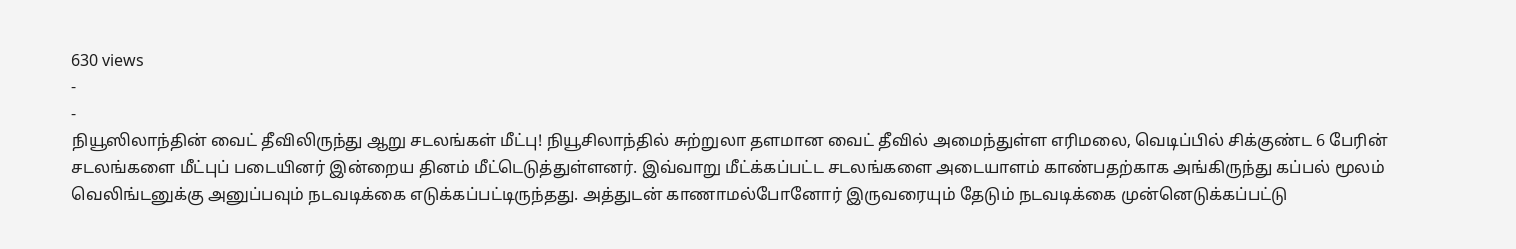630 views
-
-
நியூஸிலாந்தின் வைட் தீவிலிருந்து ஆறு சடலங்கள் மீட்பு! நியூசிலாந்தில் சுற்றுலா தளமான வைட் தீவில் அமைந்துள்ள எரிமலை, வெடிப்பில் சிக்குண்ட 6 பேரின் சடலங்களை மீட்புப் படையினர் இன்றைய தினம் மீட்டெடுத்துள்ளனர். இவ்வாறு மீட்க்கப்பட்ட சடலங்களை அடையாளம் காண்பதற்காக அங்கிருந்து கப்பல் மூலம் வெலிங்டனுக்கு அனுப்பவும் நடவடிக்கை எடுக்கப்பட்டிருந்தது. அத்துடன் காணாமல்போனோர் இருவரையும் தேடும் நடவடிக்கை முன்னெடுக்கப்பட்டு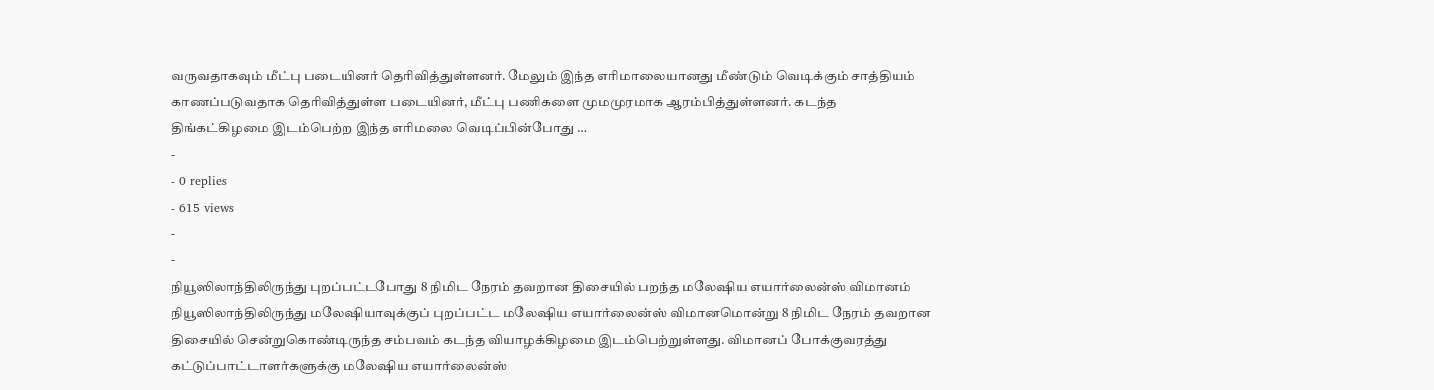வருவதாகவும் மீட்பு படையினர் தெரிவித்துள்ளனர். மேலும் இந்த எரிமாலையானது மீண்டும் வெடிக்கும் சாத்தியம் காணப்படுவதாக தெரிவித்துள்ள படையினர், மீட்பு பணிகளை முமமுரமாக ஆரம்பித்துள்ளனர். கடந்த திங்கட்கிழமை இடம்பெற்ற இந்த எரிமலை வெடிப்பின்போது …
-
- 0 replies
- 615 views
-
-
நியூஸிலாந்திலிருந்து புறப்பட்டபோது 8 நிமிட நேரம் தவறான திசையில் பறந்த மலேஷிய எயார்லைன்ஸ் விமானம் நியூஸிலாந்திலிருந்து மலேஷியாவுக்குப் புறப்பட்ட மலேஷிய எயார்லைன்ஸ் விமானமொன்று 8 நிமிட நேரம் தவறான திசையில் சென்றுகொண்டிருந்த சம்பவம் கடந்த வியாழக்கிழமை இடம்பெற்றுள்ளது. விமானப் போக்குவரத்து கட்டுப்பாட்டாளர்களுக்கு மலேஷிய எயார்லைன்ஸ்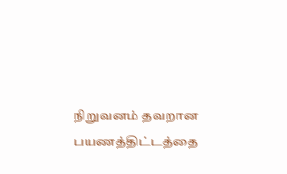நிறுவனம் தவறான பயணத்திட்டத்தை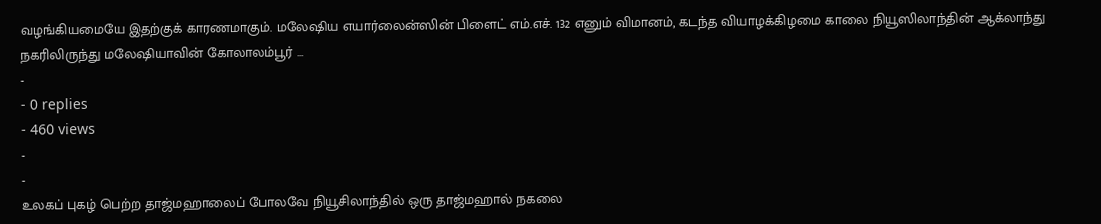வழங்கியமையே இதற்குக் காரணமாகும். மலேஷிய எயார்லைன்ஸின் பிளைட் எம்.எச். 132 எனும் விமானம், கடந்த வியாழக்கிழமை காலை நியூஸிலாந்தின் ஆக்லாந்து நகரிலிருந்து மலேஷியாவின் கோலாலம்பூர் …
-
- 0 replies
- 460 views
-
-
உலகப் புகழ் பெற்ற தாஜ்மஹாலைப் போலவே நியூசிலாந்தில் ஒரு தாஜ்மஹால் நகலை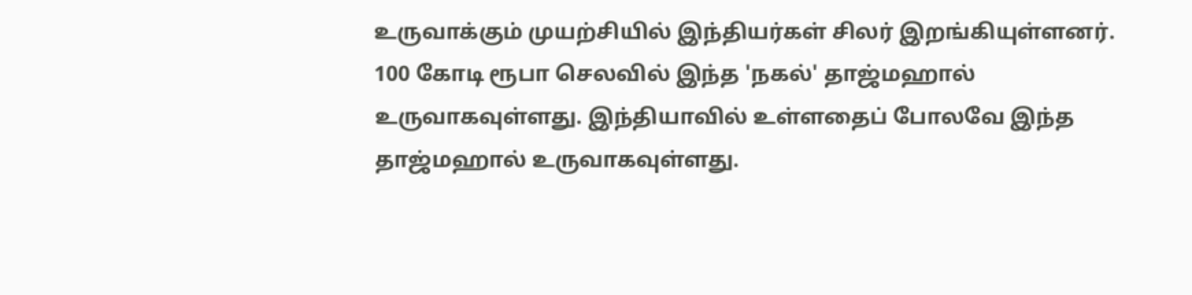உருவாக்கும் முயற்சியில் இந்தியர்கள் சிலர் இறங்கியுள்ளனர். 100 கோடி ரூபா செலவில் இந்த 'நகல்' தாஜ்மஹால் உருவாகவுள்ளது. இந்தியாவில் உள்ளதைப் போலவே இந்த தாஜ்மஹால் உருவாகவுள்ளது.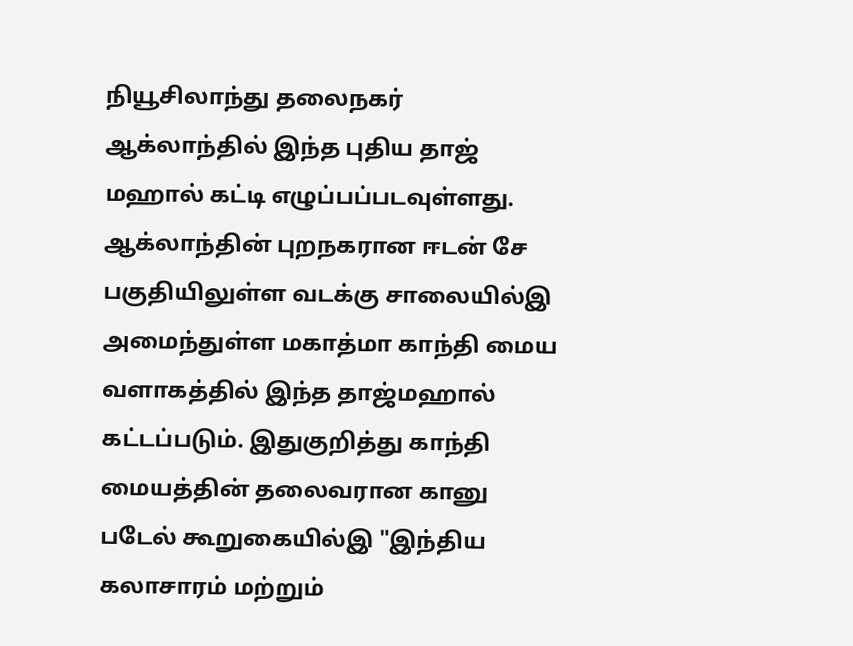நியூசிலாந்து தலைநகர் ஆக்லாந்தில் இந்த புதிய தாஜ் மஹால் கட்டி எழுப்பப்படவுள்ளது. ஆக்லாந்தின் புறநகரான ஈடன் சே பகுதியிலுள்ள வடக்கு சாலையில்இ அமைந்துள்ள மகாத்மா காந்தி மைய வளாகத்தில் இந்த தாஜ்மஹால் கட்டப்படும். இதுகுறித்து காந்தி மையத்தின் தலைவரான கானு படேல் கூறுகையில்இ "இந்திய கலாசாரம் மற்றும்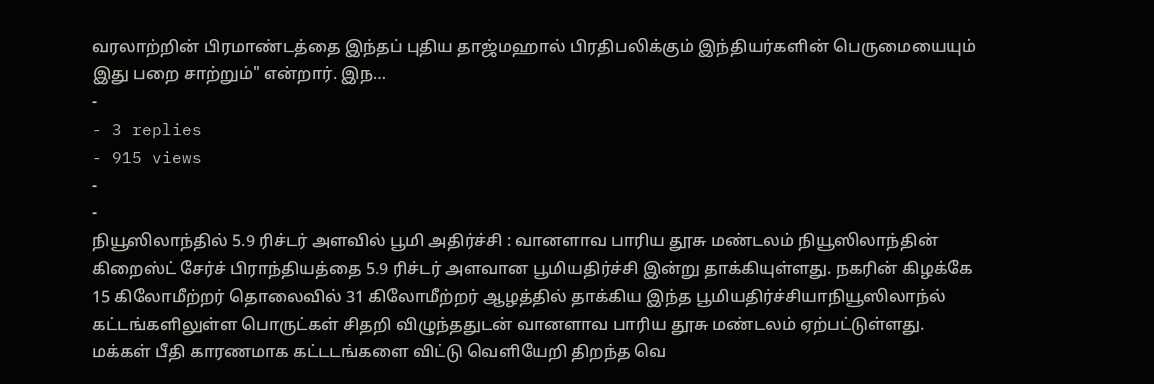வரலாற்றின் பிரமாண்டத்தை இந்தப் புதிய தாஜ்மஹால் பிரதிபலிக்கும் இந்தியர்களின் பெருமையையும் இது பறை சாற்றும்" என்றார். இந…
-
- 3 replies
- 915 views
-
-
நியூஸிலாந்தில் 5.9 ரிச்டர் அளவில் பூமி அதிர்ச்சி : வானளாவ பாரிய தூசு மண்டலம் நியூஸிலாந்தின் கிறைஸ்ட் சேர்ச் பிராந்தியத்தை 5.9 ரிச்டர் அளவான பூமியதிர்ச்சி இன்று தாக்கியுள்ளது. நகரின் கிழக்கே 15 கிலோமீற்றர் தொலைவில் 31 கிலோமீற்றர் ஆழத்தில் தாக்கிய இந்த பூமியதிர்ச்சியாநியூஸிலாந்ல் கட்டங்களிலுள்ள பொருட்கள் சிதறி விழுந்ததுடன் வானளாவ பாரிய தூசு மண்டலம் ஏற்பட்டுள்ளது. மக்கள் பீதி காரணமாக கட்டடங்களை விட்டு வெளியேறி திறந்த வெ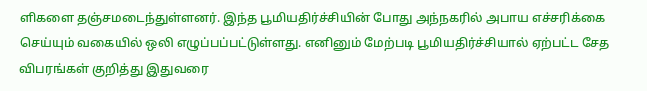ளிகளை தஞ்சமடைந்துள்ளனர். இந்த பூமியதிர்ச்சியின் போது அந்நகரில் அபாய எச்சரிக்கை செய்யும் வகையில் ஒலி எழுப்பப்பட்டுள்ளது. எனினும் மேற்படி பூமியதிர்ச்சியால் ஏற்பட்ட சேத விபரங்கள் குறித்து இதுவரை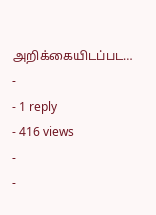அறிக்கையிடப்பட…
-
- 1 reply
- 416 views
-
-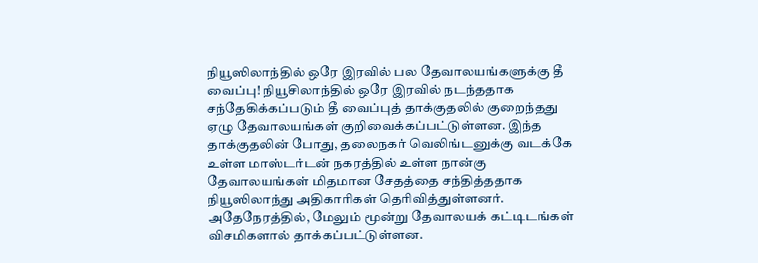நியூஸிலாந்தில் ஒரே இரவில் பல தேவாலயங்களுக்கு தீ வைப்பு! நியூசிலாந்தில் ஒரே இரவில் நடந்ததாக சந்தேகிக்கப்படும் தீ வைப்புத் தாக்குதலில் குறைந்தது ஏழு தேவாலயங்கள் குறிவைக்கப்பட்டுள்ளன. இந்த தாக்குதலின் போது, தலைநகர் வெலிங்டனுக்கு வடக்கே உள்ள மாஸ்டர்டன் நகரத்தில் உள்ள நான்கு தேவாலயங்கள் மிதமான சேதத்தை சந்தித்ததாக நியூஸிலாந்து அதிகாரிகள் தெரிவித்துள்ளனர். அதேநேரத்தில், மேலும் மூன்று தேவாலயக் கட்டிடங்கள் விசமிகளால் தாக்கப்பட்டுள்ளன.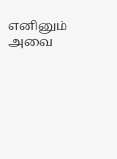எனினும் அவை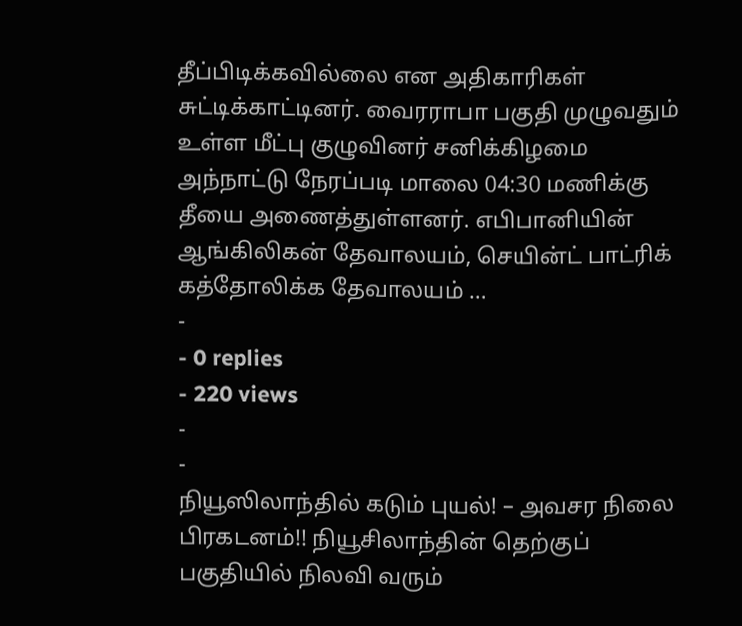தீப்பிடிக்கவில்லை என அதிகாரிகள் சுட்டிக்காட்டினர். வைரராபா பகுதி முழுவதும் உள்ள மீட்பு குழுவினர் சனிக்கிழமை அந்நாட்டு நேரப்படி மாலை 04:30 மணிக்கு தீயை அணைத்துள்ளனர். எபிபானியின் ஆங்கிலிகன் தேவாலயம், செயின்ட் பாட்ரிக் கத்தோலிக்க தேவாலயம் …
-
- 0 replies
- 220 views
-
-
நியூஸிலாந்தில் கடும் புயல்! – அவசர நிலை பிரகடனம்!! நியூசிலாந்தின் தெற்குப் பகுதியில் நிலவி வரும்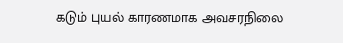கடும் புயல் காரணமாக அவசரநிலை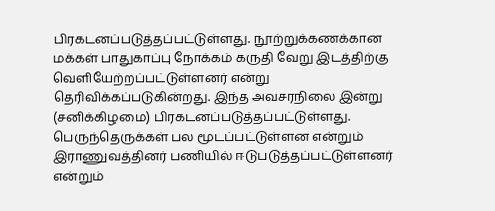பிரகடனப்படுத்தப்பட்டுள்ளது. நூற்றுக்கணக்கான மக்கள் பாதுகாப்பு நோக்கம் கருதி வேறு இடத்திற்கு வெளியேற்றப்பட்டுள்ளனர் என்று தெரிவிக்கப்படுகின்றது. இந்த அவசரநிலை இன்று (சனிக்கிழமை) பிரகடனப்படுத்தப்பட்டுள்ளது. பெருந்தெருக்கள் பல மூடப்பட்டுள்ளன என்றும் இராணுவத்தினர் பணியில் ஈடுபடுத்தப்பட்டுள்ளனர் என்றும்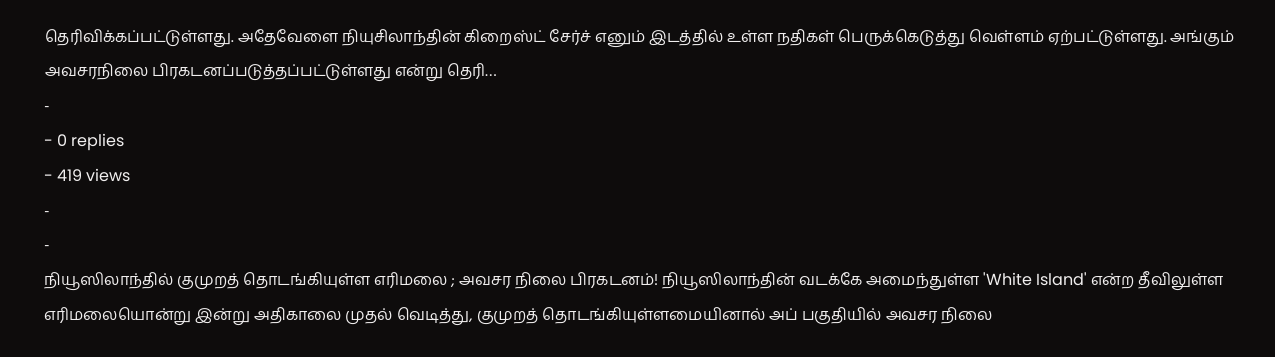தெரிவிக்கப்பட்டுள்ளது. அதேவேளை நியுசிலாந்தின் கிறைஸ்ட் சேர்ச் எனும் இடத்தில் உள்ள நதிகள் பெருக்கெடுத்து வெள்ளம் ஏற்பட்டுள்ளது. அங்கும் அவசரநிலை பிரகடனப்படுத்தப்பட்டுள்ளது என்று தெரி…
-
- 0 replies
- 419 views
-
-
நியூஸிலாந்தில் குமுறத் தொடங்கியுள்ள எரிமலை ; அவசர நிலை பிரகடனம்! நியூஸிலாந்தின் வடக்கே அமைந்துள்ள 'White Island' என்ற தீவிலுள்ள எரிமலையொன்று இன்று அதிகாலை முதல் வெடித்து, குமுறத் தொடங்கியுள்ளமையினால் அப் பகுதியில் அவசர நிலை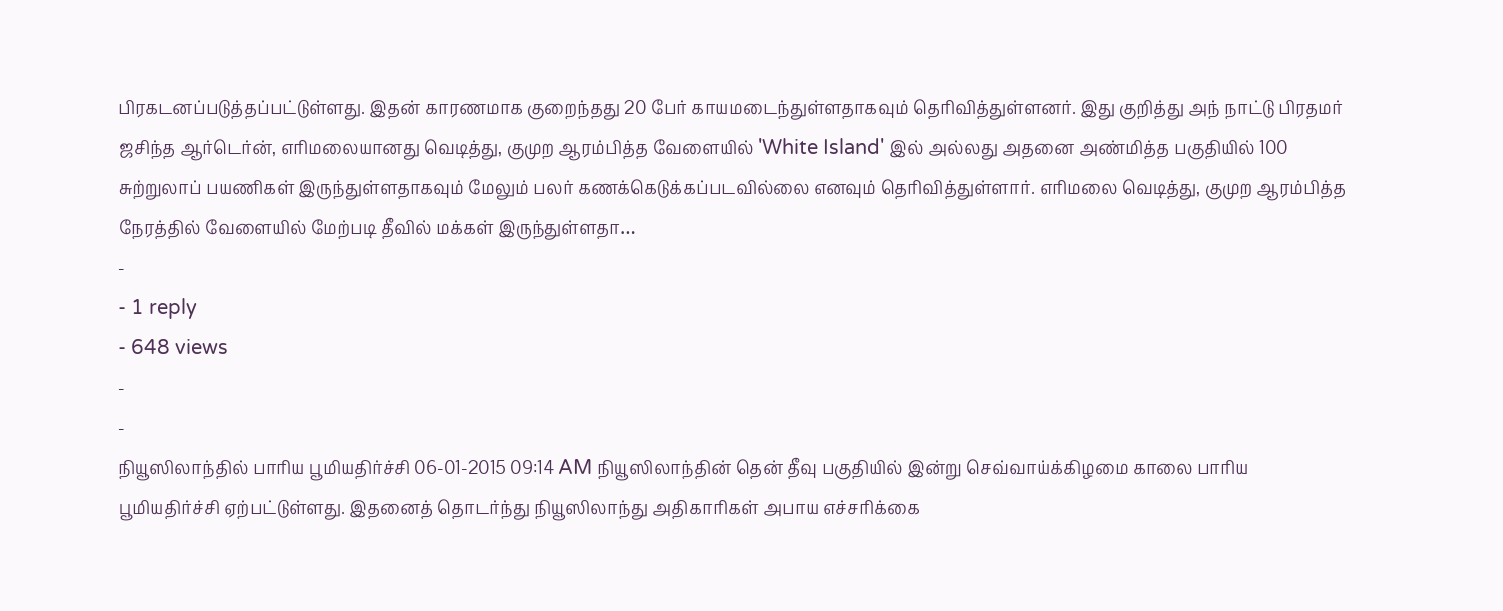பிரகடனப்படுத்தப்பட்டுள்ளது. இதன் காரணமாக குறைந்தது 20 பேர் காயமடைந்துள்ளதாகவும் தெரிவித்துள்ளனர். இது குறித்து அந் நாட்டு பிரதமர் ஜசிந்த ஆர்டெர்ன், எரிமலையானது வெடித்து, குமுற ஆரம்பித்த வேளையில் 'White Island' இல் அல்லது அதனை அண்மித்த பகுதியில் 100 சுற்றுலாப் பயணிகள் இருந்துள்ளதாகவும் மேலும் பலர் கணக்கெடுக்கப்படவில்லை எனவும் தெரிவித்துள்ளார். எரிமலை வெடித்து, குமுற ஆரம்பித்த நேரத்தில் வேளையில் மேற்படி தீவில் மக்கள் இருந்துள்ளதா…
-
- 1 reply
- 648 views
-
-
நியூஸிலாந்தில் பாரிய பூமியதிர்ச்சி 06-01-2015 09:14 AM நியூஸிலாந்தின் தென் தீவு பகுதியில் இன்று செவ்வாய்க்கிழமை காலை பாரிய பூமியதிர்ச்சி ஏற்பட்டுள்ளது. இதனைத் தொடர்ந்து நியூஸிலாந்து அதிகாரிகள் அபாய எச்சரிக்கை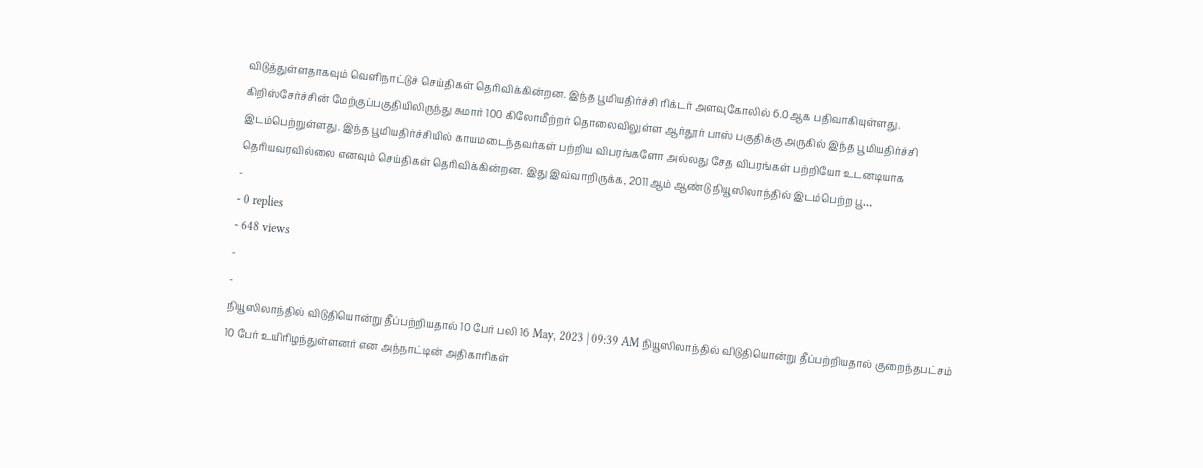விடுத்துள்ளதாகவும் வெளிநாட்டுச் செய்திகள் தெரிவிக்கின்றன. இந்த பூமியதிர்ச்சி ரிக்டர் அளவுகோலில் 6.0ஆக பதிவாகியுள்ளது. கிறிஸ்சேர்ச்சின் மேற்குப்பகுதியிலிருந்து சுமார் 100 கிலோமீற்றர் தொலைவிலுள்ள ஆர்தூர் பாஸ் பகுதிக்கு அருகில் இந்த பூமியதிர்ச்சி இடம்பெற்றுள்ளது. இந்த பூமியதிர்ச்சியில் காயமடைந்தவர்கள் பற்றிய விபரங்களோ அல்லது சேத விபரங்கள் பற்றியோ உடனடியாக தெரியவரவில்லை எனவும் செய்திகள் தெரிவிக்கின்றன. இது இவ்வாறிருக்க, 2011ஆம் ஆண்டு நியூஸிலாந்தில் இடம்பெற்ற பூ…
-
- 0 replies
- 648 views
-
-
நியூஸிலாந்தில் விடுதியொன்று தீப்பற்றியதால் 10 பேர் பலி 16 May, 2023 | 09:39 AM நியூஸிலாந்தில் விடுதியொன்று தீப்பற்றியதால் குறைந்தபட்சம் 10 பேர் உயிரிழந்துள்ளனர் என அந்நாட்டின் அதிகாரிகள்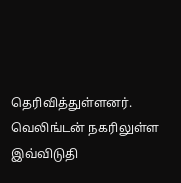தெரிவித்துள்ளனர். வெலிங்டன் நகரிலுள்ள இவ்விடுதி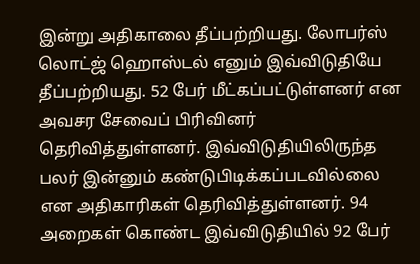இன்று அதிகாலை தீப்பற்றியது. லோபர்ஸ் லொட்ஜ் ஹொஸ்டல் எனும் இவ்விடுதியே தீப்பற்றியது. 52 பேர் மீட்கப்பட்டுள்ளனர் என அவசர சேவைப் பிரிவினர் தெரிவித்துள்ளனர். இவ்விடுதியிலிருந்த பலர் இன்னும் கண்டுபிடிக்கப்படவில்லை என அதிகாரிகள் தெரிவித்துள்ளனர். 94 அறைகள் கொண்ட இவ்விடுதியில் 92 பேர்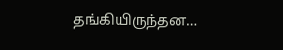தங்கியிருந்தன…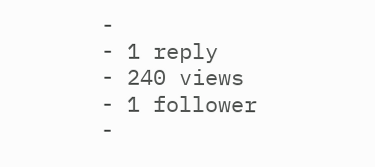-
- 1 reply
- 240 views
- 1 follower
-